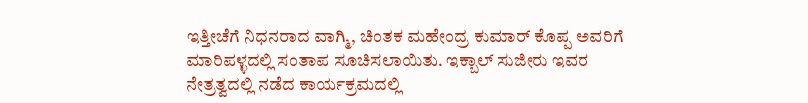ಇತ್ತೀಚೆಗೆ ನಿಧನರಾದ ವಾಗ್ಮಿ, ಚಿಂತಕ ಮಹೇಂದ್ರ ಕುಮಾರ್ ಕೊಪ್ಪ ಅವರಿಗೆ ಮಾರಿಪಳ್ಳದಲ್ಲಿ ಸಂತಾಪ ಸೂಚಿಸಲಾಯಿತು. ಇಕ್ಬಾಲ್ ಸುಜೀರು ಇವರ ನೇತ್ರತ್ವದಲ್ಲಿ ನಡೆದ ಕಾರ್ಯಕ್ರಮದಲ್ಲಿ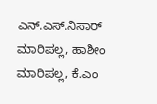ಎನ್.ಎಸ್.ನಿಸಾರ್ ಮಾರಿಪಲ್ಲ, ಹಾಶೀಂ ಮಾರಿಪಲ್ಲ, ಕೆ.ಎಂ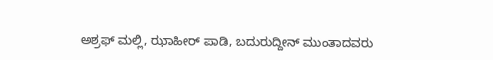ಅಶ್ರಫ್ ಮಲ್ಲಿ, ಝಾಹೀರ್ ಪಾಡಿ, ಬದುರುದ್ದೀನ್ ಮುಂತಾದವರು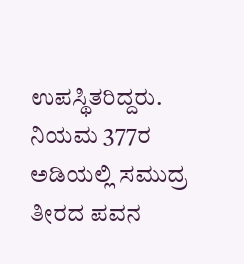ಉಪಸ್ಥಿತರಿದ್ದರು.
ನಿಯಮ 377ರ ಅಡಿಯಲ್ಲಿ ಸಮುದ್ರ ತೀರದ ಪವನ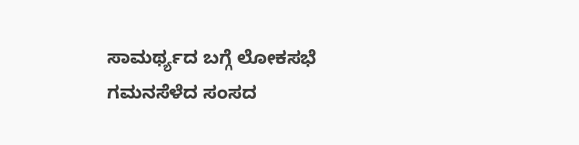ಸಾಮರ್ಥ್ಯದ ಬಗ್ಗೆ ಲೋಕಸಭೆ ಗಮನಸೆಳೆದ ಸಂಸದ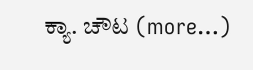ಕ್ಯಾ. ಚೌಟ (more…)